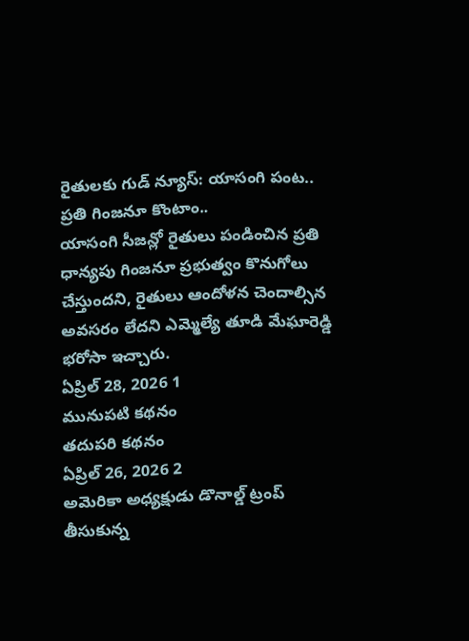రైతులకు గుడ్ న్యూస్: యాసంగి పంట.. ప్రతి గింజనూ కొంటాం..
యాసంగి సీజన్లో రైతులు పండించిన ప్రతి ధాన్యపు గింజనూ ప్రభుత్వం కొనుగోలు చేస్తుందని, రైతులు ఆందోళన చెందాల్సిన అవసరం లేదని ఎమ్మెల్యే తూడి మేఘారెడ్డి భరోసా ఇచ్చారు.
ఏప్రిల్ 28, 2026 1
మునుపటి కథనం
తదుపరి కథనం
ఏప్రిల్ 26, 2026 2
అమెరికా అధ్యక్షుడు డొనాల్డ్ ట్రంప్ తీసుకున్న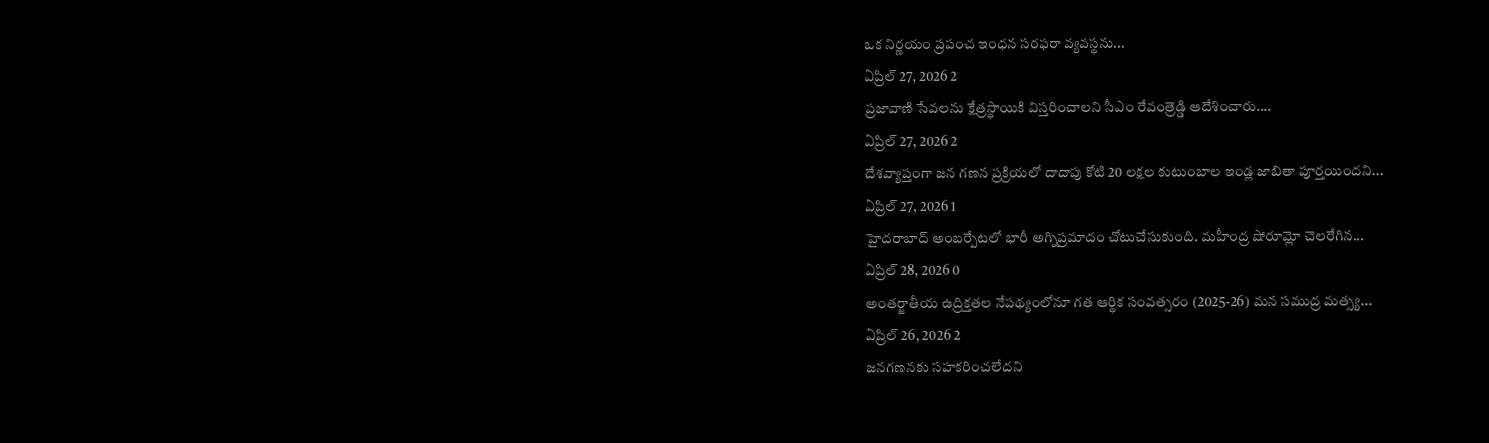ఒక నిర్ణయం ప్రపంచ ఇంధన సరఫరా వ్యవస్థను...
ఏప్రిల్ 27, 2026 2
ప్రజావాణి సేవలను క్షేత్రస్థాయికి విస్తరించాలని సీఎం రేవంత్రెడ్డి ఆదేశించారు....
ఏప్రిల్ 27, 2026 2
దేశవ్యాప్తంగా జన గణన ప్రక్రియలో దాదాపు కోటి 20 లక్షల కుటుంబాల ఇండ్ల జాబితా పూర్తయిందని...
ఏప్రిల్ 27, 2026 1
హైదరాబాద్ అంబర్పేటలో భారీ అగ్నిప్రమాదం చోటుచేసుకుంది. మహీంద్ర షోరూమ్లో చెలరేగిన...
ఏప్రిల్ 28, 2026 0
అంతర్జాతీయ ఉద్రిక్తతల నేపథ్యంలోనూ గత ఆర్థిక సంవత్సరం (2025-26) మన సముద్ర మత్స్య...
ఏప్రిల్ 26, 2026 2
జనగణనకు సహకరించలేదని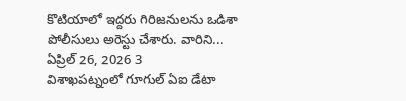కొటియాలో ఇద్దరు గిరిజనులను ఒడిశా పోలీసులు అరెస్టు చేశారు. వారిని...
ఏప్రిల్ 26, 2026 3
విశాఖపట్నంలో గూగుల్ ఏఐ డేటా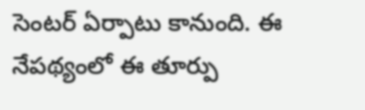సెంటర్ ఏర్పాటు కానుంది. ఈ నేపథ్యంలో ఈ తూర్పు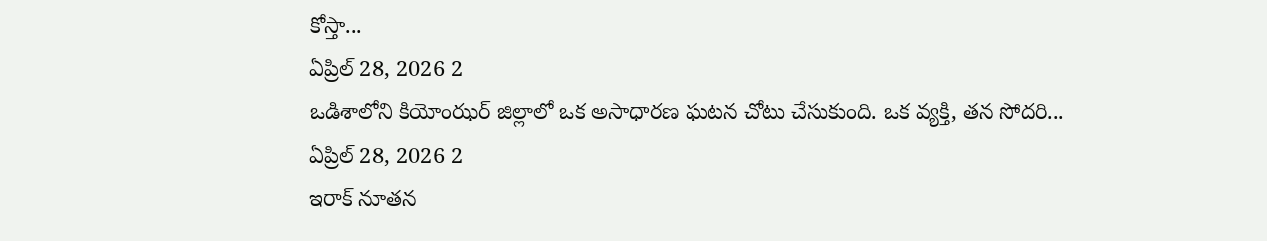కోస్తా...
ఏప్రిల్ 28, 2026 2
ఒడిశాలోని కియోంఝర్ జిల్లాలో ఒక అసాధారణ ఘటన చోటు చేసుకుంది. ఒక వ్యక్తి, తన సోదరి...
ఏప్రిల్ 28, 2026 2
ఇరాక్ నూతన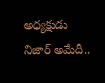అధ్యక్షుడు నిజార్ అమేదీ..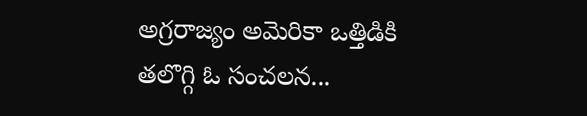అగ్రరాజ్యం అమెరికా ఒత్తిడికి తలొగ్గి ఓ సంచలన...